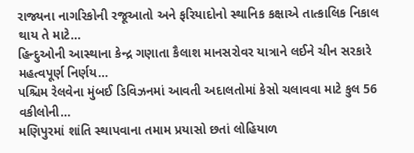રાજ્યના નાગરિકોની રજૂઆતો અને ફરિયાદોનો સ્થાનિક કક્ષાએ તાત્કાલિક નિકાલ થાય તે માટે…
હિન્દુઓની આસ્થાના કેન્દ્ર ગણાતા કૈલાશ માનસરોવર યાત્રાને લઈને ચીન સરકારે મહત્વપૂર્ણ નિર્ણય…
પશ્ચિમ રેલવેના મુંબઈ ડિવિઝનમાં આવતી અદાલતોમાં કેસો ચલાવવા માટે કુલ 56 વકીલોની…
મણિપુરમાં શાંતિ સ્થાપવાના તમામ પ્રયાસો છતાં લોહિયાળ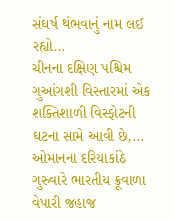સંઘર્ષ થંભવાનું નામ લઈ રહ્યો…
ચીનના દક્ષિણ પશ્ચિમ ગુઆંગશી વિસ્તારમાં એક શક્તિશાળી વિસ્ફોટની ઘટના સામે આવી છે,…
ઓમાનના દરિયાકાંઠે ગુરુવારે ભારતીય ક્રૂવાળા વેપારી જહાજ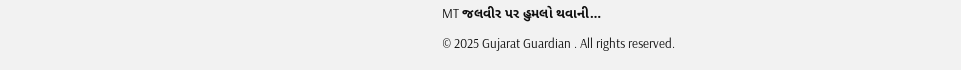MT જલવીર પર હુમલો થવાની…
© 2025 Gujarat Guardian . All rights reserved.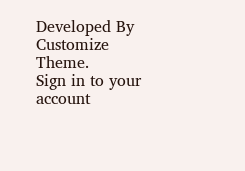Developed By Customize Theme.
Sign in to your account